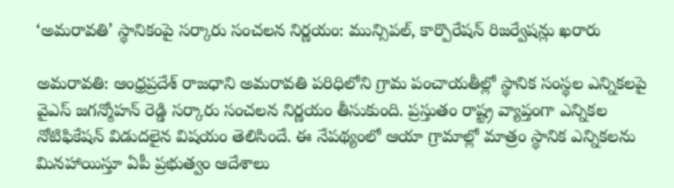‘అమరావతి’ స్థానికంపై సర్కారు సంచలన నిర్ణయం: మున్సిపల్, కార్పొరేషన్ రిజర్వేషన్లు ఖరారు

అమరావతి: ఆంధ్రప్రదేశ్ రాజధాని అమరావతి పరిధిలోని గ్రామ పంచాయతీల్లో స్థానిక సంస్థల ఎన్నికలపై వైఎస్ జగన్మోహన్ రెడ్డి సర్కారు సంచలన నిర్ణయం తీసుకుంది. ప్రస్తుతం రాష్ట్ర వ్యాప్తంగా ఎన్నికల నోటిఫికేషన్ విడుదలైన విషయం తెలిసిందే. ఈ నేపథ్యంలో ఆయా గ్రామాల్లో మాత్రం స్థానిక ఎన్నికలను మినహాయిస్తూ ఏపీ ప్రభుత్వం ఆదేశాలు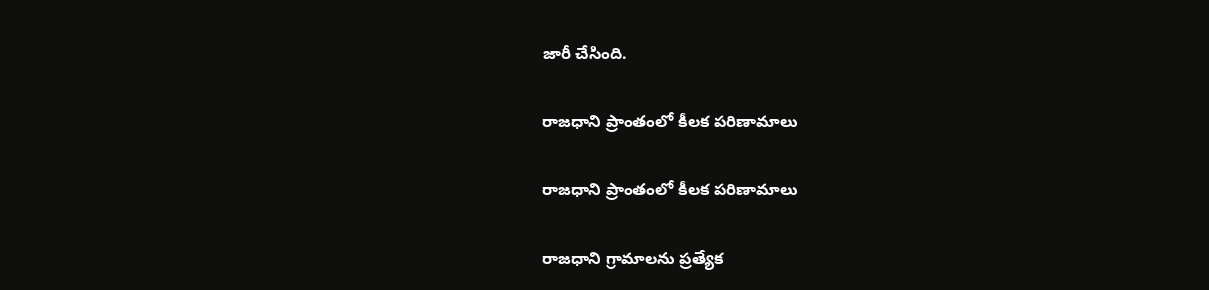జారీ చేసింది.

రాజధాని ప్రాంతంలో కీలక పరిణామాలు

రాజధాని ప్రాంతంలో కీలక పరిణామాలు

రాజధాని గ్రామాలను ప్రత్యేక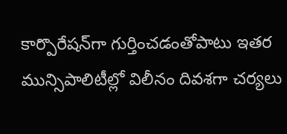కార్పొరేషన్‌గా గుర్తించడంతోపాటు ఇతర మున్సిపాలిటీల్లో విలీనం దివశగా చర్యలు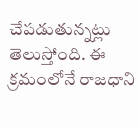చేపడుతున్నట్లు తెలుస్తోంది. ఈ క్రమంలోనే రాజధాని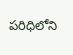పరిధిలోని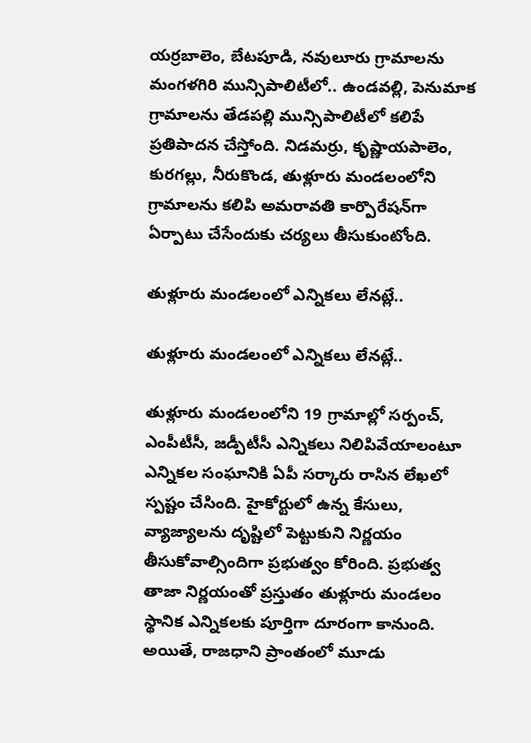యర్రబాలెం, బేటపూడి, నవులూరు గ్రామాలను మంగళగిరి మున్సిపాలిటీలో.. ఉండవల్లి, పెనుమాక గ్రామాలను తేడపల్లి మున్సిపాలిటీలో కలిపే ప్రతిపాదన చేస్తోంది. నిడమర్రు, కృష్ణాయపాలెం, కురగల్లు, నీరుకొండ, తుళ్లూరు మండలంలోని గ్రామాలను కలిపి అమరావతి కార్పొరేషన్‌గా ఏర్పాటు చేసేందుకు చర్యలు తీసుకుంటోంది.

తుళ్లూరు మండలంలో ఎన్నికలు లేనట్లే..

తుళ్లూరు మండలంలో ఎన్నికలు లేనట్లే..

తుళ్లూరు మండలంలోని 19 గ్రామాల్లో సర్పంచ్, ఎంపీటీసీ, జడ్పీటీసీ ఎన్నికలు నిలిపివేయాలంటూ ఎన్నికల సంఘానికి ఏపీ సర్కారు రాసిన లేఖలో స్పష్టం చేసింది. హైకోర్టులో ఉన్న కేసులు, వ్యాజ్యాలను దృష్టిలో పెట్టుకుని నిర్ణయం తీసుకోవాల్సిందిగా ప్రభుత్వం కోరింది. ప్రభుత్వ తాజా నిర్ణయంతో ప్రస్తుతం తుళ్లూరు మండలం స్థానిక ఎన్నికలకు పూర్తిగా దూరంగా కానుంది. అయితే, రాజధాని ప్రాంతంలో మూడు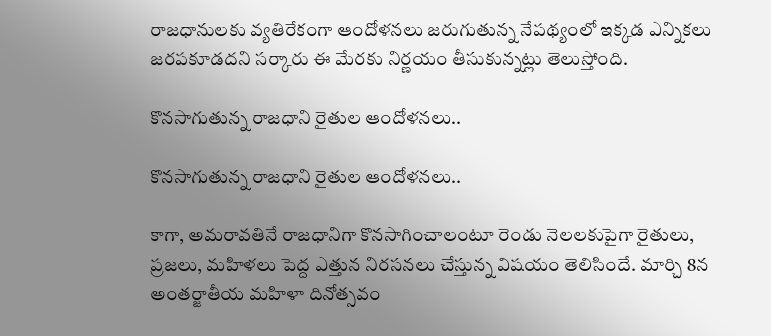రాజధానులకు వ్యతిరేకంగా ఆందోళనలు జరుగుతున్న నేపథ్యంలో ఇక్కడ ఎన్నికలు జరపకూడదని సర్కారు ఈ మేరకు నిర్ణయం తీసుకున్నట్లు తెలుస్తోంది.

కొనసాగుతున్న రాజధాని రైతుల ఆందోళనలు..

కొనసాగుతున్న రాజధాని రైతుల ఆందోళనలు..

కాగా, అమరావతినే రాజధానిగా కొనసాగించాలంటూ రెండు నెలలకుపైగా రైతులు, ప్రజలు, మహిళలు పెద్ద ఎత్తున నిరసనలు చేస్తున్న విషయం తెలిసిందే. మార్చి 8న అంతర్జాతీయ మహిళా దినోత్సవం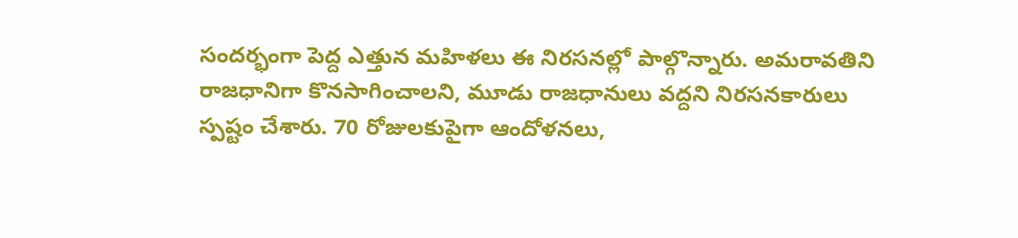సందర్భంగా పెద్ద ఎత్తున మహిళలు ఈ నిరసనల్లో పాల్గొన్నారు. అమరావతిని రాజధానిగా కొనసాగించాలని, మూడు రాజధానులు వద్దని నిరసనకారులు స్పష్టం చేశారు. 70 రోజులకుపైగా ఆందోళనలు,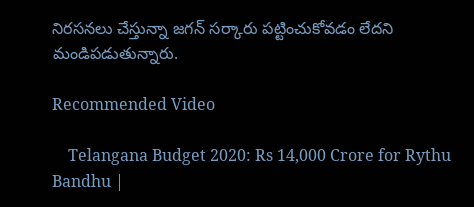నిరసనలు చేస్తున్నా జగన్ సర్కారు పట్టించుకోవడం లేదని మండిపడుతున్నారు.

Recommended Video

    Telangana Budget 2020: Rs 14,000 Crore for Rythu Bandhu |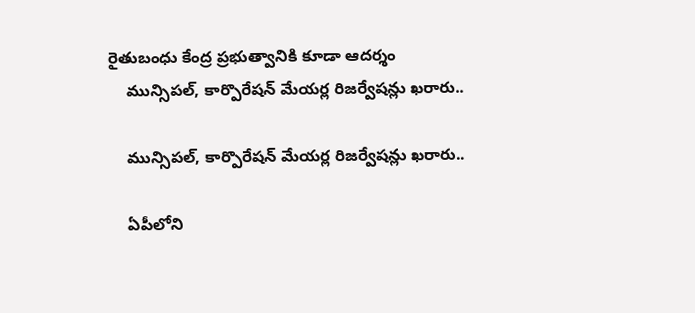రైతుబంధు కేంద్ర ప్రభుత్వానికి కూడా ఆదర్శం
    మున్సిపల్, కార్పొరేషన్ మేయర్ల రిజర్వేషన్లు ఖరారు..

    మున్సిపల్, కార్పొరేషన్ మేయర్ల రిజర్వేషన్లు ఖరారు..

    ఏపీలోని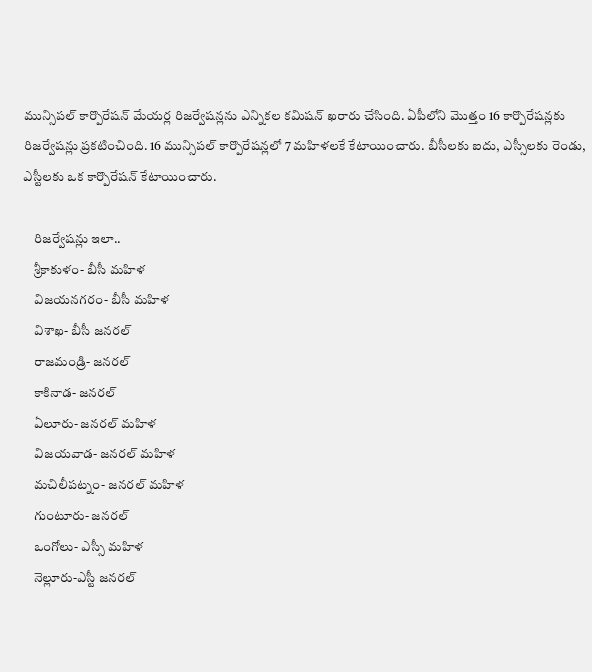మున్సిపల్ కార్పొరేషన్ మేయర్ల రిజర్వేషన్లను ఎన్నికల కమిషన్‌ ఖరారు చేసింది. ఏపీలోని మొత్తం 16 కార్పొరేషన్లకు రిజర్వేషన్లు ప్రకటించింది. 16 మున్సిపల్ కార్పొరేషన్లలో 7 మహిళలకే కేటాయించారు. బీసీలకు ఐదు, ఎస్సీలకు రెండు, ఎస్టీలకు ఒక కార్పొరేషన్‌ కేటాయించారు.

    రిజర్వేషన్లు ఇలా..
    శ్రీకాకుళం- బీసీ మహిళ
    విజయనగరం- బీసీ మహిళ
    విశాఖ- బీసీ జనరల్
    రాజమండ్రి- జనరల్
    కాకినాడ- జనరల్
    ఏలూరు- జనరల్ మహిళ
    విజయవాడ- జనరల్ మహిళ
    మచిలీపట్నం- జనరల్ మహిళ
    గుంటూరు- జనరల్
    ఒంగోలు- ఎస్సీ మహిళ
    నెల్లూరు-ఎస్టీ జనరల్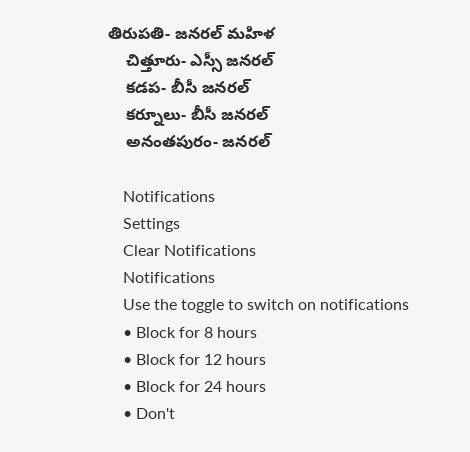తిరుపతి- జనరల్ మహిళ
    చిత్తూరు- ఎస్సీ జనరల్
    కడప- బీసీ జనరల్
    కర్నూలు- బీసీ జనరల్‌
    అనంతపురం- జనరల్

    Notifications
    Settings
    Clear Notifications
    Notifications
    Use the toggle to switch on notifications
    • Block for 8 hours
    • Block for 12 hours
    • Block for 24 hours
    • Don't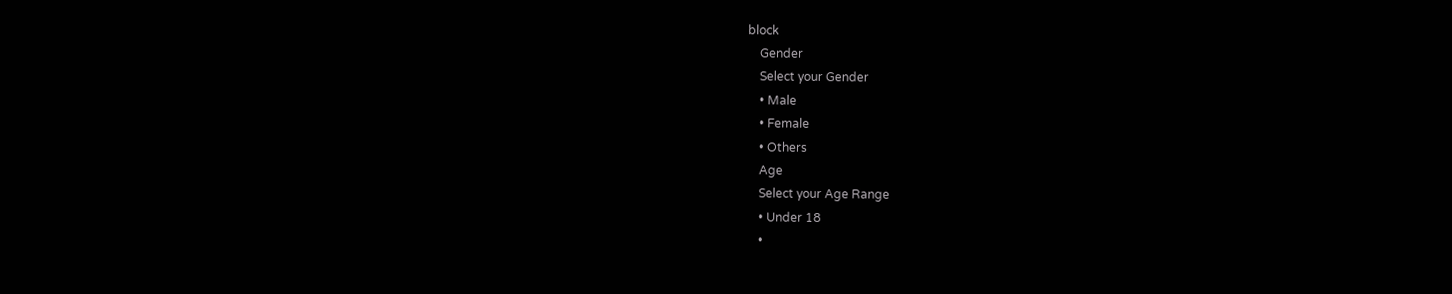block
    Gender
    Select your Gender
    • Male
    • Female
    • Others
    Age
    Select your Age Range
    • Under 18
    •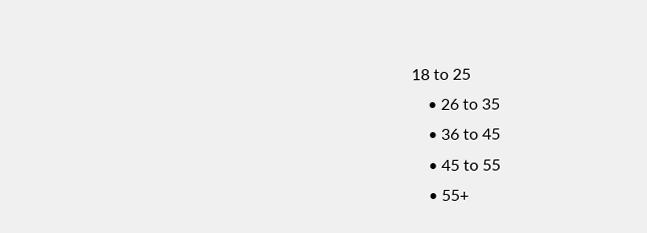18 to 25
    • 26 to 35
    • 36 to 45
    • 45 to 55
    • 55+